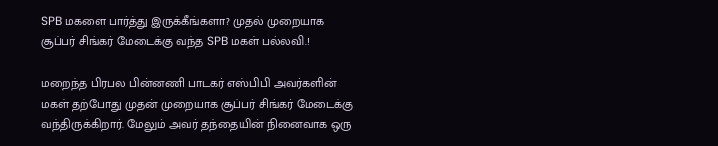SPB மகளை பார்த்து இருக்கீங்களா? முதல் முறையாக சூப்பர் சிங்கர் மேடைக்கு வந்த SPB மகள் பல்லவி.!

மறைந்த பிரபல பின்னணி பாடகர் எஸ்பிபி அவர்களின் மகள் தற்போது முதன் முறையாக சூப்பர் சிங்கர் மேடைக்கு வந்திருக்கிறார். மேலும் அவர் தந்தையின் நினைவாக ஒரு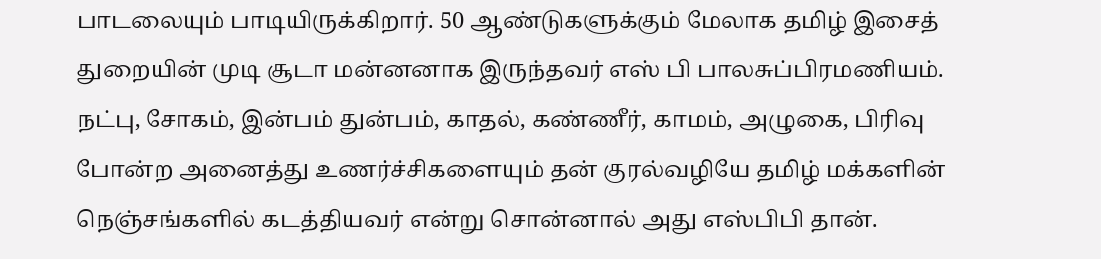பாடலையும் பாடியிருக்கிறார். 50 ஆண்டுகளுக்கும் மேலாக தமிழ் இசைத் துறையின் முடி சூடா மன்னனாக இருந்தவர் எஸ் பி பாலசுப்பிரமணியம். நட்பு, சோகம், இன்பம் துன்பம், காதல், கண்ணீர், காமம், அழுகை, பிரிவு போன்ற அனைத்து உணர்ச்சிகளையும் தன் குரல்வழியே தமிழ் மக்களின் நெஞ்சங்களில் கடத்தியவர் என்று சொன்னால் அது எஸ்பிபி தான்.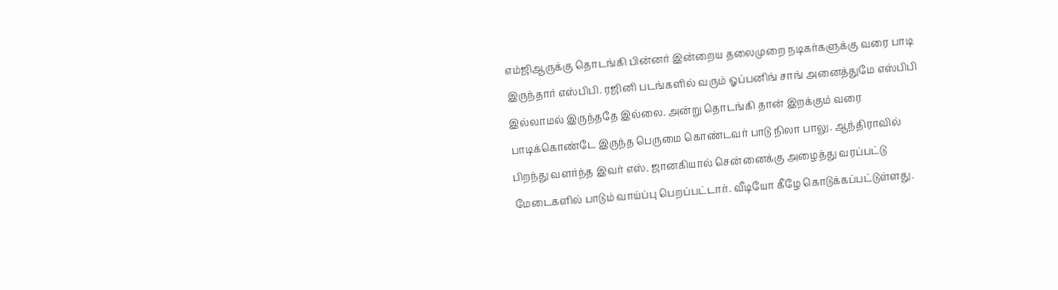எம்ஜிஆருக்கு தொடங்கி பின்னர் இன்றைய தலைமுறை நடிகர்களுக்கு வரை பாடி இருந்தார் எஸ்பிபி. ரஜினி படங்களில் வரும் ஓப்பனிங் சாங் அனைத்துமே எஸ்பிபி இல்லாமல் இருந்ததே இல்லை. அன்று தொடங்கி தான் இறக்கும் வரை பாடிக்கொண்டே இருந்த பெருமை கொண்டவர் பாடு நிலா பாலு. ஆந்திராவில் பிறந்து வளர்ந்த இவர் எஸ். ஜானகியால் சென்னைக்கு அழைத்து வரப்பட்டு மேடைகளில் பாடும் வாய்ப்பு பெறப்பட்டார். வீடியோ கீழே கொடுக்கப்பட்டுள்ளது.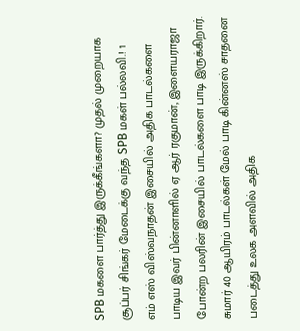SPB மகளை பார்த்து இருக்கீங்களா? முதல் முறையாக சூப்பர் சிங்கர் மேடைக்கு வந்த SPB மகள் பல்லவி.! 1
எம் எஸ் விஸ்வநாதன் இசையில் அதிக பாடல்களை பாடிய இவர் பின்னாளில் ஏ ஆர் ரகுமான், இளையராஜா போன்ற பலரின் இசையில் பாடல்களை பாடி இருக்கிறார். சுமார் 40 ஆயிரம் பாடல்கள் மேல் பாடி கின்னஸ் சாதனை படைத்து உலக அளவில் அதிக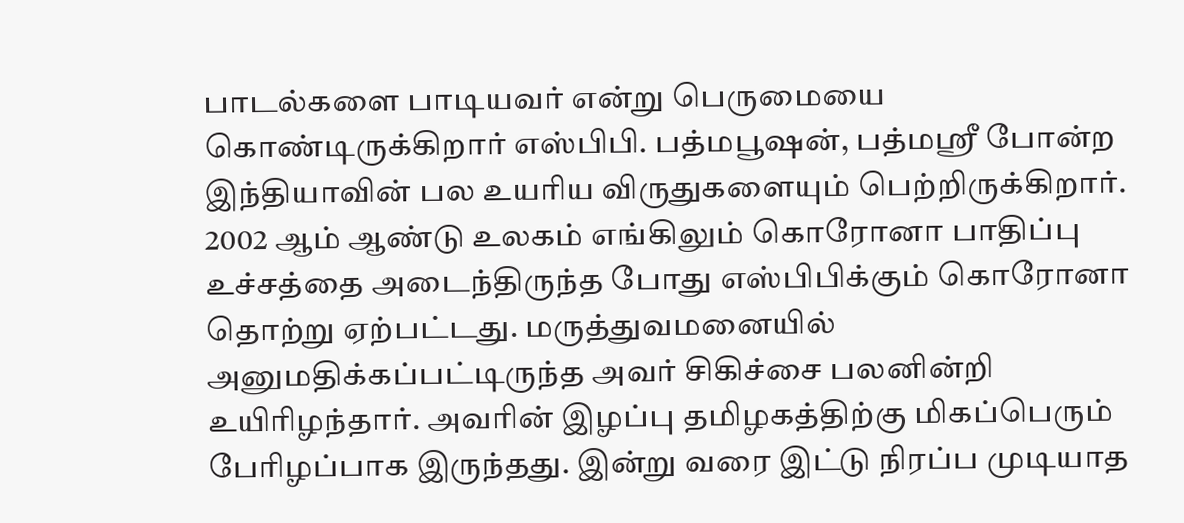பாடல்களை பாடியவர் என்று பெருமையை கொண்டிருக்கிறார் எஸ்பிபி. பத்மபூஷன், பத்மஸ்ரீ போன்ற இந்தியாவின் பல உயரிய விருதுகளையும் பெற்றிருக்கிறார். 2002 ஆம் ஆண்டு உலகம் எங்கிலும் கொரோனா பாதிப்பு உச்சத்தை அடைந்திருந்த போது எஸ்பிபிக்கும் கொரோனா தொற்று ஏற்பட்டது. மருத்துவமனையில் அனுமதிக்கப்பட்டிருந்த அவர் சிகிச்சை பலனின்றி உயிரிழந்தார். அவரின் இழப்பு தமிழகத்திற்கு மிகப்பெரும் பேரிழப்பாக இருந்தது. இன்று வரை இட்டு நிரப்ப முடியாத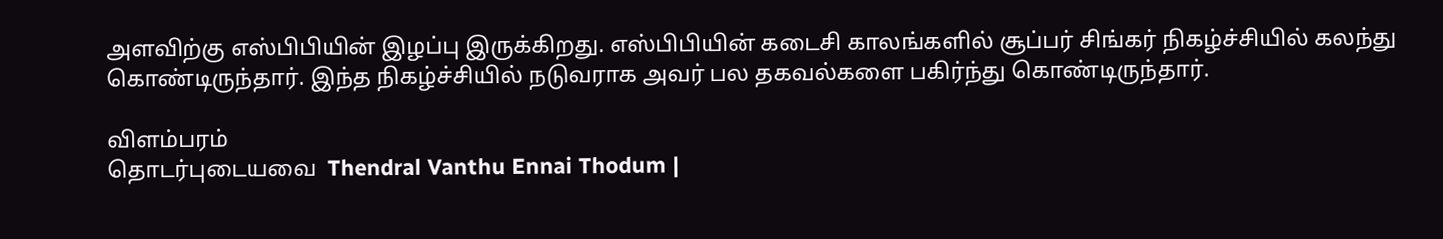அளவிற்கு எஸ்பிபியின் இழப்பு இருக்கிறது. எஸ்பிபியின் கடைசி காலங்களில் சூப்பர் சிங்கர் நிகழ்ச்சியில் கலந்து கொண்டிருந்தார். இந்த நிகழ்ச்சியில் நடுவராக அவர் பல தகவல்களை பகிர்ந்து கொண்டிருந்தார்.

விளம்பரம்
தொடர்புடையவை  Thendral Vanthu Ennai Thodum |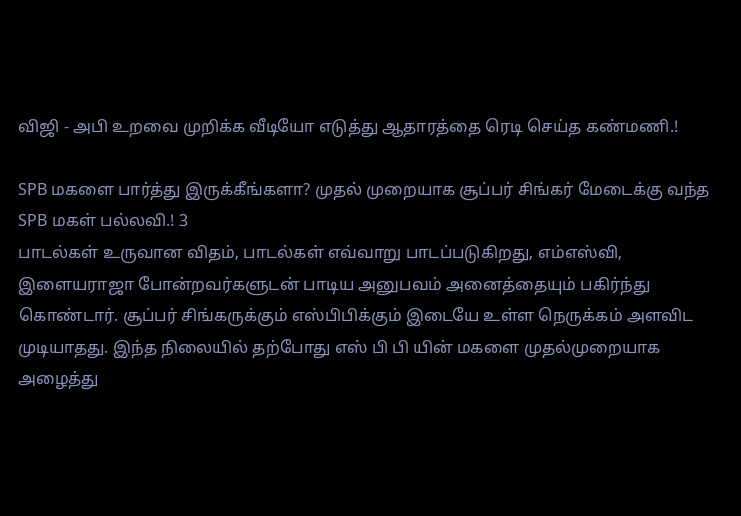விஜி - அபி உறவை முறிக்க வீடியோ எடுத்து ஆதாரத்தை ரெடி செய்த கண்மணி.!

SPB மகளை பார்த்து இருக்கீங்களா? முதல் முறையாக சூப்பர் சிங்கர் மேடைக்கு வந்த SPB மகள் பல்லவி.! 3
பாடல்கள் உருவான விதம், பாடல்கள் எவ்வாறு பாடப்படுகிறது, எம்எஸ்வி, இளையராஜா போன்றவர்களுடன் பாடிய அனுபவம் அனைத்தையும் பகிர்ந்து கொண்டார். சூப்பர் சிங்கருக்கும் எஸ்பிபிக்கும் இடையே உள்ள நெருக்கம் அளவிட முடியாதது. இந்த நிலையில் தற்போது எஸ் பி பி யின் மகளை முதல்முறையாக அழைத்து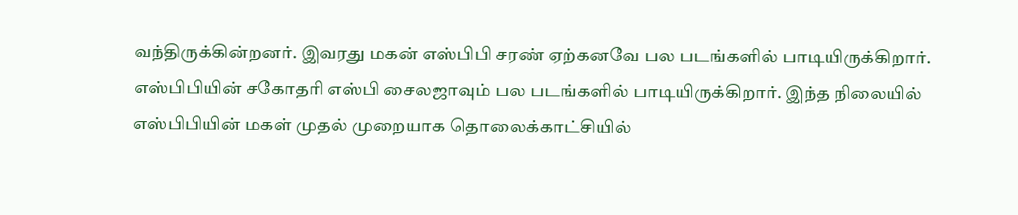வந்திருக்கின்றனர். இவரது மகன் எஸ்பிபி சரண் ஏற்கனவே பல படங்களில் பாடியிருக்கிறார். எஸ்பிபியின் சகோதரி எஸ்பி சைலஜாவும் பல படங்களில் பாடியிருக்கிறார். இந்த நிலையில் எஸ்பிபியின் மகள் முதல் முறையாக தொலைக்காட்சியில்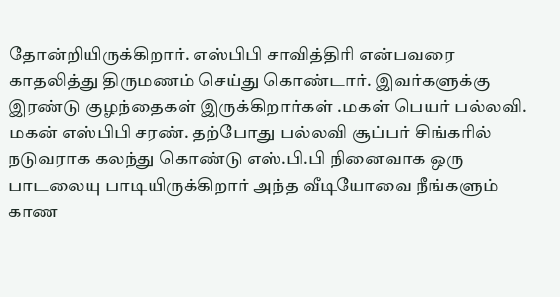தோன்றியிருக்கிறார். எஸ்பிபி சாவித்திரி என்பவரை காதலித்து திருமணம் செய்து கொண்டார். இவர்களுக்கு இரண்டு குழந்தைகள் இருக்கிறார்கள் .மகள் பெயர் பல்லவி. மகன் எஸ்பிபி சரண். தற்போது பல்லவி சூப்பர் சிங்கரில் நடுவராக கலந்து கொண்டு எஸ்.பி.பி நினைவாக ஒரு பாடலையு பாடியிருக்கிறார் அந்த வீடியோவை நீங்களும் காண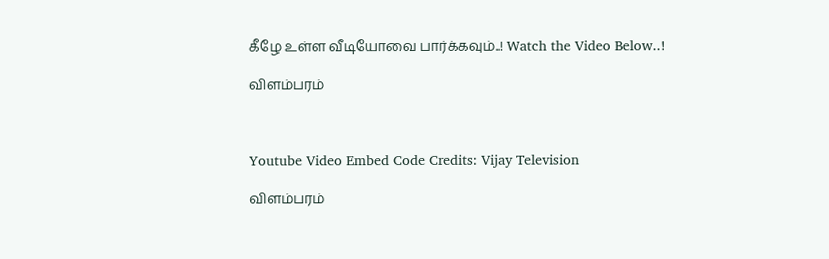கீழே உள்ள வீடியோவை பார்க்கவும்..! Watch the Video Below..!

விளம்பரம்



Youtube Video Embed Code Credits: Vijay Television

விளம்பரம்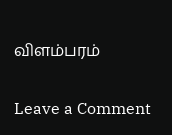விளம்பரம்

Leave a Comment